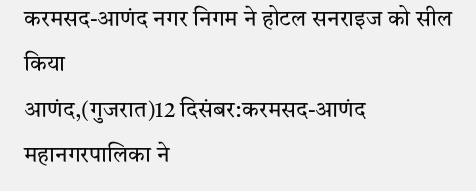करमसद-आणंद नगर निगम ने होटल सनराइज को सील किया
आणंद,(गुजरात)12 दिसंबर:करमसद-आणंद महानगरपालिका ने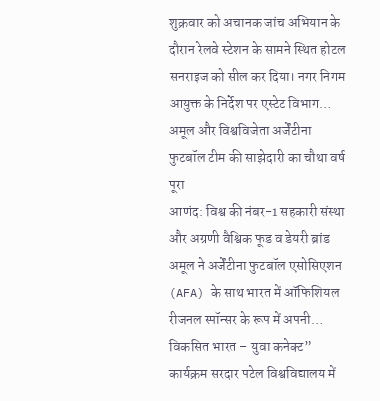शुक्रवार को अचानक जांच अभियान के दौरान रेलवे स्टेशन के सामने स्थित होटल सनराइज को सील कर दिया। नगर निगम आयुक्त के निर्देश पर एस्टेट विभाग…
अमूल और विश्वविजेता अर्जेंटीना फुटबॉल टीम की साझेदारी का चौथा वर्ष पूरा
आणंद: विश्व की नंबर-1 सहकारी संस्था और अग्रणी वैश्विक फूड व डेयरी ब्रांड अमूल ने अर्जेंटीना फुटबॉल एसोसिएशन (AFA) के साथ भारत में ऑफिशियल रीजनल स्पॉन्सर के रूप में अपनी…
विकसित भारत – युवा कनेक्ट” कार्यक्रम सरदार पटेल विश्वविद्यालय में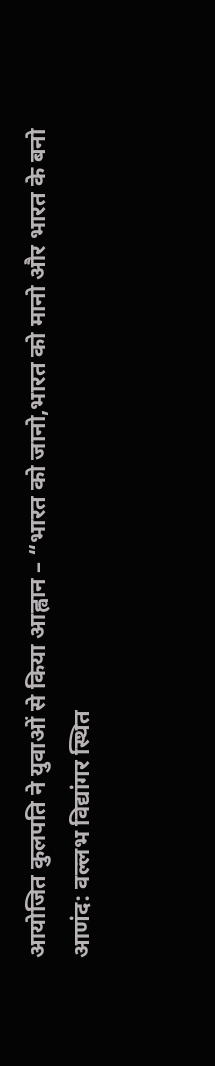आयोजित कुलपति ने युवाओं से किया आह्वान – “भारत को जानो,भारत को मानो और भारत के बनो
आणंद: वल्लभ विद्यांगर स्थित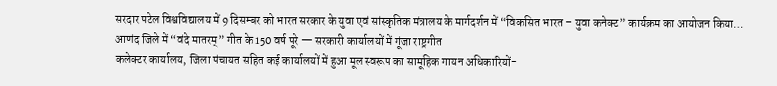सरदार पटेल विश्वविद्यालय में 9 दिसम्बर को भारत सरकार के युवा एवं सांस्कृतिक मंत्रालय के मार्गदर्शन में “विकसित भारत – युवा कनेक्ट” कार्यक्रम का आयोजन किया…
आणंद जिले में “वंदे मातरम्” गीत के 150 वर्ष पूरे — सरकारी कार्यालयों में गूंजा राष्ट्रगीत
कलेक्टर कार्यालय, जिला पंचायत सहित कई कार्यालयों में हुआ मूल स्वरूप का सामूहिक गायन अधिकारियों-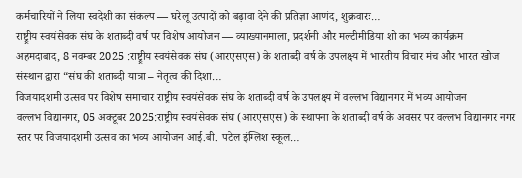कर्मचारियों ने लिया स्वदेशी का संकल्प — घरेलू उत्पादों को बढ़ावा देने की प्रतिज्ञा आणंद, शुक्रवारः…
राष्ट्र्रीय स्वयंसेवक संघ के शताब्दी वर्ष पर विशेष आयोजन — व्याख्यानमाला, प्रदर्शनी और मल्टीमीडिया शो का भव्य कार्यक्रम
अहमदाबाद, 8 नवम्बर 2025 :राष्ट्र्रीय स्वयंसेवक संघ (आरएसएस) के शताब्दी वर्ष के उपलक्ष्य में भारतीय विचार मंच और भारत खोज संस्थान द्वारा “संघ की शताब्दी यात्रा – नेतृत्व की दिशा…
विजयादशमी उत्सव पर विशेष समाचार राष्ट्रीय स्वयंसेवक संघ के शताब्दी वर्ष के उपलक्ष्य में वल्लभ विद्यानगर में भव्य आयोजन
वल्लभ विद्यानगर, 05 अक्टूबर 2025:राष्ट्रीय स्वयंसेवक संघ (आरएसएस) के स्थापना के शताब्दी वर्ष के अवसर पर वल्लभ विद्यानगर नगर स्तर पर विजयादशमी उत्सव का भव्य आयोजन आई.बी. पटेल इंग्लिश स्कूल…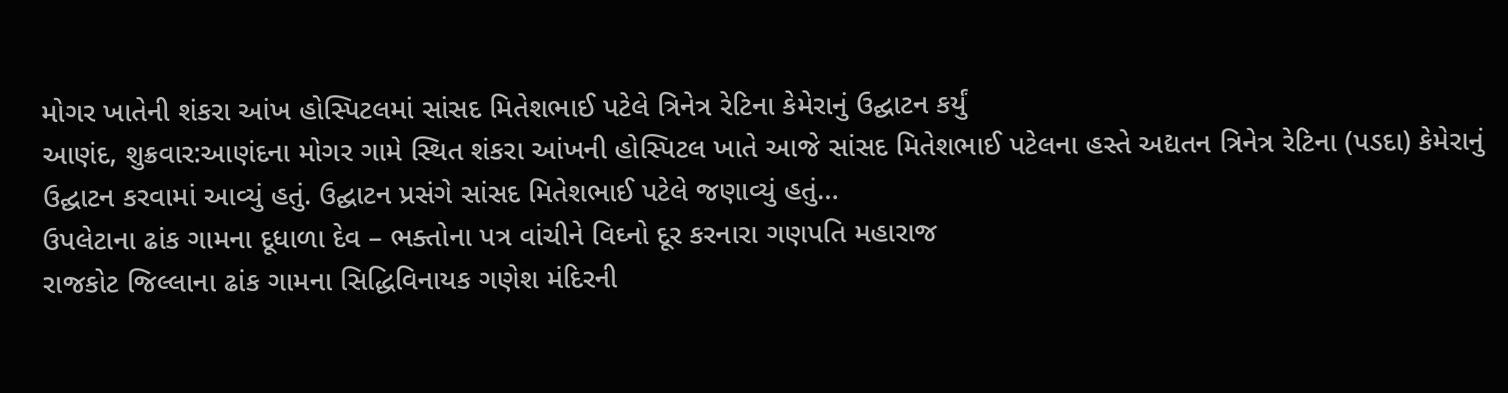મોગર ખાતેની શંકરા આંખ હોસ્પિટલમાં સાંસદ મિતેશભાઈ પટેલે ત્રિનેત્ર રેટિના કેમેરાનું ઉદ્ઘાટન કર્યું
આણંદ, શુક્રવાર:આણંદના મોગર ગામે સ્થિત શંકરા આંખની હોસ્પિટલ ખાતે આજે સાંસદ મિતેશભાઈ પટેલના હસ્તે અદ્યતન ત્રિનેત્ર રેટિના (પડદા) કેમેરાનું ઉદ્ઘાટન કરવામાં આવ્યું હતું. ઉદ્ઘાટન પ્રસંગે સાંસદ મિતેશભાઈ પટેલે જણાવ્યું હતું…
ઉપલેટાના ઢાંક ગામના દૂધાળા દેવ – ભક્તોના પત્ર વાંચીને વિઘ્નો દૂર કરનારા ગણપતિ મહારાજ
રાજકોટ જિલ્લાના ઢાંક ગામના સિદ્ધિવિનાયક ગણેશ મંદિરની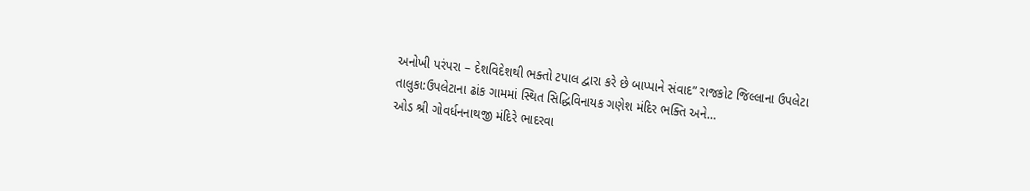અનોખી પરંપરા – દેશવિદેશથી ભક્તો ટપાલ દ્વારા કરે છે બાપ્પાને સંવાદ” રાજકોટ જિલ્લાના ઉપલેટા તાલુકા:ઉપલેટાના ઢાંક ગામમાં સ્થિત સિદ્ધિવિનાયક ગણેશ મંદિર ભક્તિ અને…
ઓડ શ્રી ગોવર્ધનનાથજી મંદિરે ભાદરવા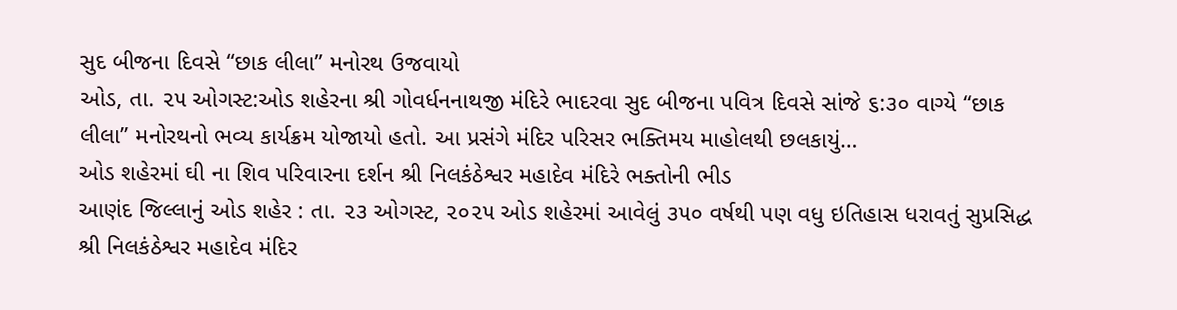સુદ બીજના દિવસે “છાક લીલા” મનોરથ ઉજવાયો
ઓડ, તા. ૨૫ ઓગસ્ટ:ઓડ શહેરના શ્રી ગોવર્ધનનાથજી મંદિરે ભાદરવા સુદ બીજના પવિત્ર દિવસે સાંજે ૬:૩૦ વાગ્યે “છાક લીલા” મનોરથનો ભવ્ય કાર્યક્રમ યોજાયો હતો. આ પ્રસંગે મંદિર પરિસર ભક્તિમય માહોલથી છલકાયું…
ઓડ શહેરમાં ઘી ના શિવ પરિવારના દર્શન શ્રી નિલકંઠેશ્વર મહાદેવ મંદિરે ભક્તોની ભીડ
આણંદ જિલ્લાનું ઓડ શહેર : તા. ૨૩ ઓગસ્ટ, ૨૦૨૫ ઓડ શહેરમાં આવેલું ૩૫૦ વર્ષથી પણ વધુ ઇતિહાસ ધરાવતું સુપ્રસિદ્ધ શ્રી નિલકંઠેશ્વર મહાદેવ મંદિર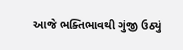આજે ભક્તિભાવથી ગુંજી ઉઠ્યું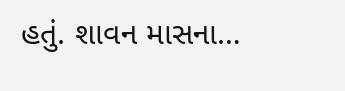હતું. શાવન માસના…